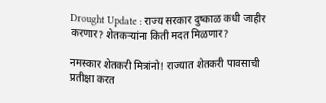Drought Update : राज्य सरकार दुष्काळ कधी जाहीर करणार? शेतकऱ्यांना किती मदत मिळणार?

नमस्कार शेतकरी मित्रांनो! राज्यात शेतकरी पावसाची प्रतीक्षा करत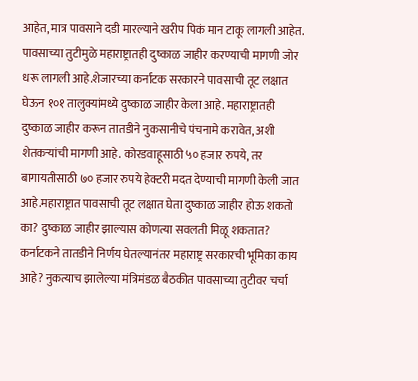आहेत, मात्र पावसाने दडी मारल्याने खरीप पिकं मान टाकू लागली आहेत. पावसाच्या तुटीमुळे महाराष्ट्रातही दुष्काळ जाहीर करण्याची मागणी जोर धरू लागली आहे.शेजारच्या कर्नाटक सरकारने पावसाची तूट लक्षात घेऊन १०१ तालुक्यांमध्ये दुष्काळ जाहीर केला आहे. महाराष्ट्रातही दुष्काळ जाहीर करून तातडीने नुकसानीचे पंचनामे करावेत, अशी शेतकऱ्यांची मागणी आहे. कोरडवाहूसाठी ५० हजार रुपये, तर बागायतीसाठी ७० हजार रुपये हेक्टरी मदत देण्याची मागणी केली जात आहे.महाराष्ट्रात पावसाची तूट लक्षात घेता दुष्काळ जाहीर होऊ शकतो का? दुष्काळ जाहीर झाल्यास कोणत्या सवलती मिळू शकतात? कर्नाटकने तातडीने निर्णय घेतल्यानंतर महाराष्ट्र सरकारची भूमिका काय आहे? नुकत्याच झालेल्या मंत्रिमंडळ बैठकीत पावसाच्या तुटीवर चर्चा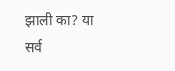झाली का? या सर्व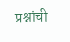प्रश्नांची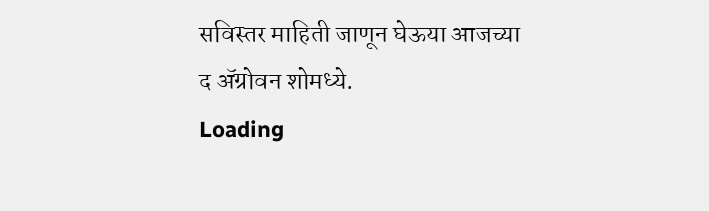सविस्तर माहिती जाणून घेऊया आजच्या द ॲग्रोवन शोमध्ये.
Loading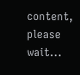content, please wait...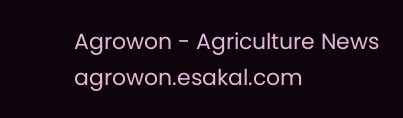Agrowon - Agriculture News
agrowon.esakal.com